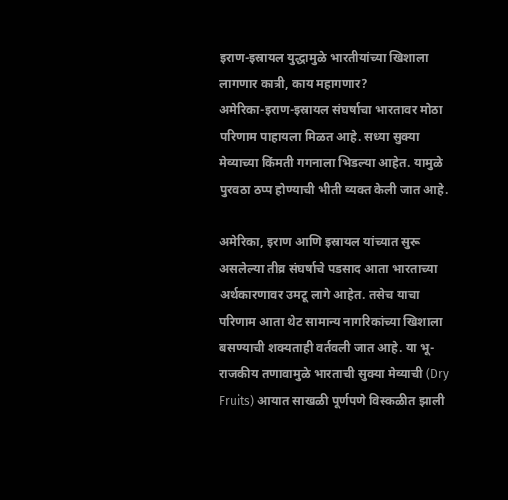इराण-इस्रायल युद्धामुळे भारतीयांच्या खिशाला लागणार कात्री, काय महागणार?
अमेरिका-इराण-इस्रायल संघर्षाचा भारतावर मोठा परिणाम पाहायला मिळत आहे. सध्या सुक्या मेव्याच्या किंमती गगनाला भिडल्या आहेत. यामुळे पुरवठा ठप्प होण्याची भीती व्यक्त केली जात आहे.

अमेरिका, इराण आणि इस्रायल यांच्यात सुरू असलेल्या तीव्र संघर्षाचे पडसाद आता भारताच्या अर्थकारणावर उमटू लागे आहेत. तसेच याचा परिणाम आता थेट सामान्य नागरिकांच्या खिशाला बसण्याची शक्यताही वर्तवली जात आहे. या भू-राजकीय तणावामुळे भारताची सुक्या मेव्याची (Dry Fruits) आयात साखळी पूर्णपणे विस्कळीत झाली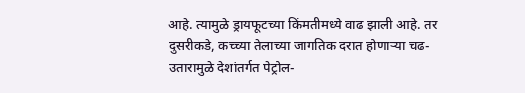आहे. त्यामुळे ड्रायफूटच्या किंमतीमध्ये वाढ झाली आहे. तर दुसरीकडे, कच्च्या तेलाच्या जागतिक दरात होणाऱ्या चढ-उतारामुळे देशांतर्गत पेट्रोल-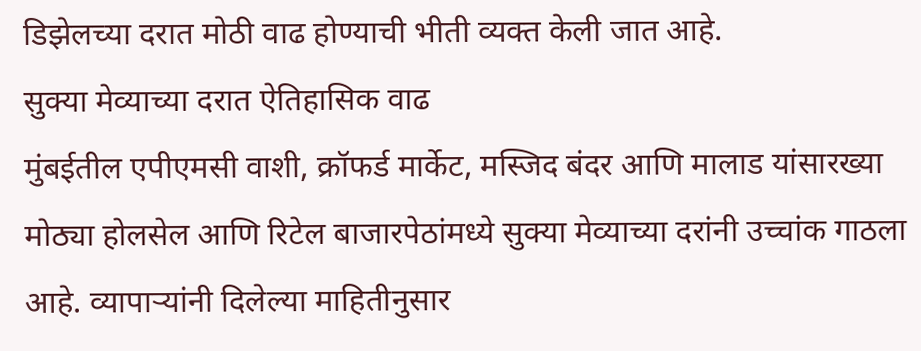डिझेलच्या दरात मोठी वाढ होण्याची भीती व्यक्त केली जात आहे.
सुक्या मेव्याच्या दरात ऐतिहासिक वाढ
मुंबईतील एपीएमसी वाशी, क्रॉफर्ड मार्केट, मस्जिद बंदर आणि मालाड यांसारख्या मोठ्या होलसेल आणि रिटेल बाजारपेठांमध्ये सुक्या मेव्याच्या दरांनी उच्चांक गाठला आहे. व्यापाऱ्यांनी दिलेल्या माहितीनुसार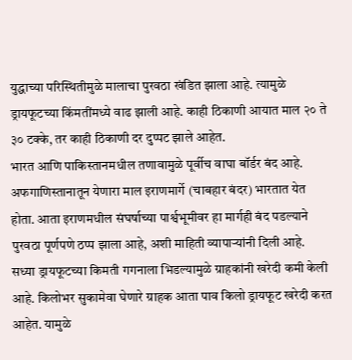युद्धाच्या परिस्थितीमुळे मालाचा पुरवठा खंडित झाला आहे. त्यामुळे ड्रायफूटच्या किंमतींमध्ये वाढ झाली आहे. काही ठिकाणी आयात माल २० ते ३० टक्के, तर काही ठिकाणी दर दुप्पट झाले आहेत.
भारत आणि पाकिस्तानमधील तणावामुळे पूर्वीच वाघा बॉर्डर बंद आहे. अफगाणिस्तानातून येणारा माल इराणमार्गे (चाबहार बंदर) भारतात येत होता. आता इराणमधील संघर्षाच्या पार्श्वभूमीवर हा मार्गही बंद पडल्याने पुरवठा पूर्णपणे ठप्प झाला आहे, अशी माहिती व्यापाऱ्यांनी दिली आहे.
सध्या ड्रायफूटच्या किमती गगनाला भिडल्यामुळे ग्राहकांनी खरेदी कमी केली आहे. किलोभर सुकामेवा घेणारे ग्राहक आता पाव किलो ड्रायफूट खरेदी करत आहेत. यामुळे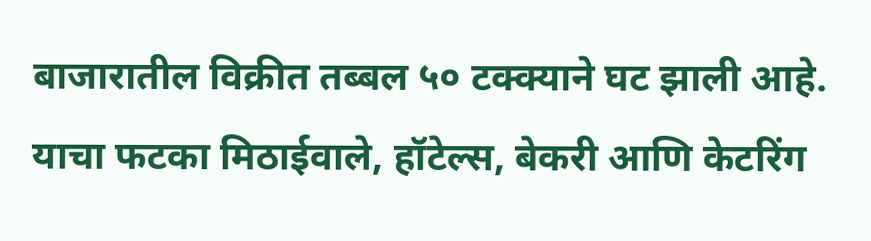बाजारातील विक्रीत तब्बल ५० टक्क्याने घट झाली आहे. याचा फटका मिठाईवाले, हॉटेल्स, बेकरी आणि केटरिंग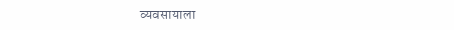व्यवसायाला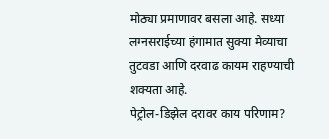मोठ्या प्रमाणावर बसला आहे. सध्या लग्नसराईच्या हंगामात सुक्या मेव्याचा तुटवडा आणि दरवाढ कायम राहण्याची शक्यता आहे.
पेट्रोल-डिझेल दरावर काय परिणाम?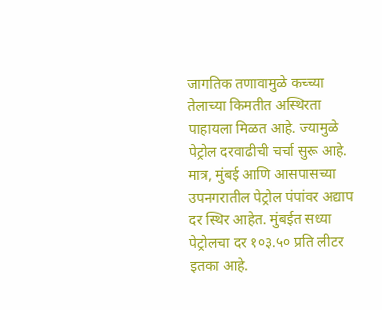जागतिक तणावामुळे कच्च्या तेलाच्या किमतीत अस्थिरता पाहायला मिळत आहे. ज्यामुळे पेट्रोल दरवाढीची चर्चा सुरू आहे. मात्र, मुंबई आणि आसपासच्या उपनगरातील पेट्रोल पंपांवर अद्याप दर स्थिर आहेत. मुंबईत सध्या पेट्रोलचा दर १०३.५० प्रति लीटर इतका आहे.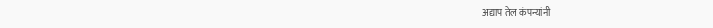अद्याप तेल कंपन्यांनी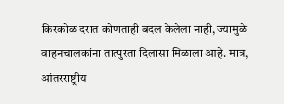किरकोळ दरात कोणताही बदल केलेला नाही, ज्यामुळे वाहनचालकांना तात्पुरता दिलासा मिळाला आहे. मात्र, आंतरराष्ट्रीय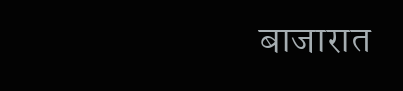बाजारात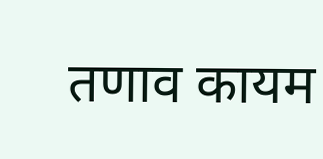तणाव कायम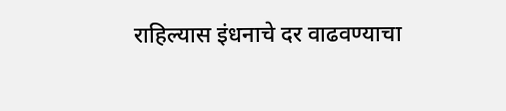राहिल्यास इंधनाचे दर वाढवण्याचा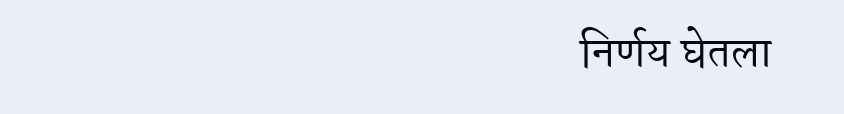निर्णय घेतला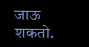जाऊ शकतो.